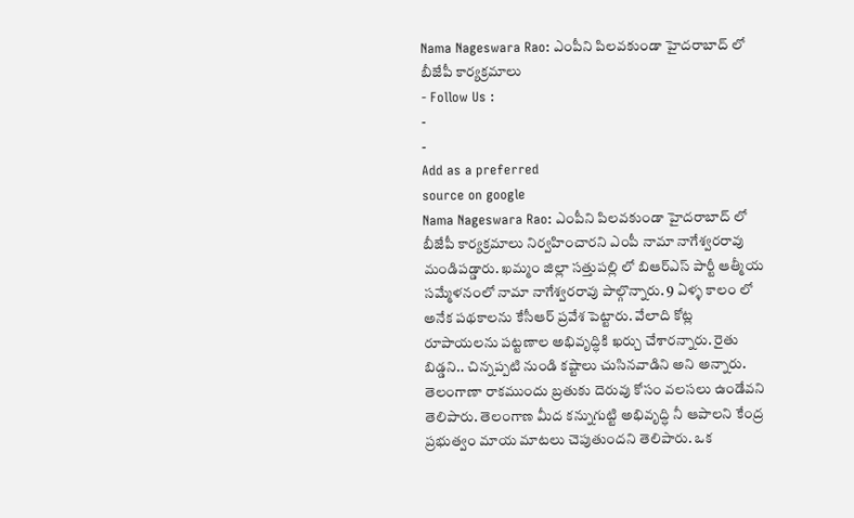Nama Nageswara Rao: ఎంపీని పిలవకుండా హైదరాబాద్ లో బీజేపీ కార్యక్రమాలు
- Follow Us :
-
-
Add as a preferred
source on google
Nama Nageswara Rao: ఎంపీని పిలవకుండా హైదరాబాద్ లో బీజేపీ కార్యక్రమాలు నిర్వహించారని ఎంపీ నామా నాగేశ్వరరావు మండిపడ్డారు. ఖమ్మం జిల్లా సత్తుపల్లి లో బిఆర్ఎస్ పార్టీ ఆత్మీయ సమ్మేళనంలో నామా నాగేశ్వరరావు పాల్గొన్నారు. 9 ఏళ్ళ కాలం లో అనేక పథకాలను కేసీఆర్ ప్రవేశ పెట్టారు. వేలాది కోట్ల రూపాయలను పట్టణాల అభివృద్ధికి ఖర్చు చేశారన్నారు. రైతు బిడ్డని.. చిన్నప్పటి నుండి కష్టాలు చుసినవాడిని అని అన్నారు. తెలంగాణా రాకముందు బ్రతుకు దెరువు కోసం వలసలు ఉండేవని తెలిపారు. తెలంగాణ మీద కన్నుగుట్టి అభివృద్ధి నీ ఆపాలని కేంద్ర ప్రభుత్వం మాయ మాటలు చెపుతుందని తెలిపారు. ఒక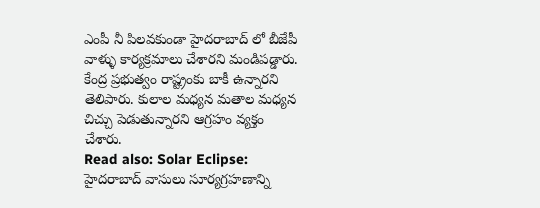ఎంపీ నీ పిలవకుండా హైదరాబాద్ లో బీజేపీ వాళ్ళు కార్యక్రమాలు చేశారని మండిపడ్డారు. కేంద్ర ప్రభుత్వం రాష్ట్రంకు బాకీ ఉన్నారని తెలిపారు. కులాల మధ్యన మతాల మధ్యన చిచ్చు పెడుతున్నారని ఆగ్రహం వ్యక్తం చేశారు.
Read also: Solar Eclipse: హైదరాబాద్ వాసులు సూర్యగ్రహణాన్ని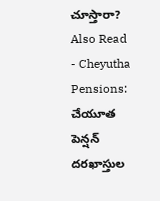చూస్తారా?
Also Read
- Cheyutha Pensions: చేయూత పెన్షన్ దరఖాస్తుల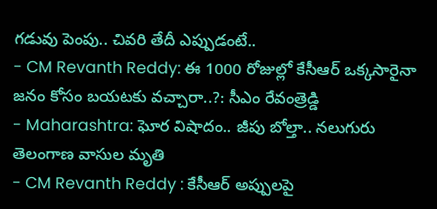గడువు పెంపు.. చివరి తేదీ ఎప్పుడంటే..
- CM Revanth Reddy: ఈ 1000 రోజుల్లో కేసీఆర్ ఒక్కసారైనా జనం కోసం బయటకు వచ్చారా..?: సీఎం రేవంత్రెడ్డి
- Maharashtra: ఘోర విషాదం.. జీపు బోల్తా.. నలుగురు తెలంగాణ వాసుల మృతి
- CM Revanth Reddy : కేసీఆర్ అప్పులపై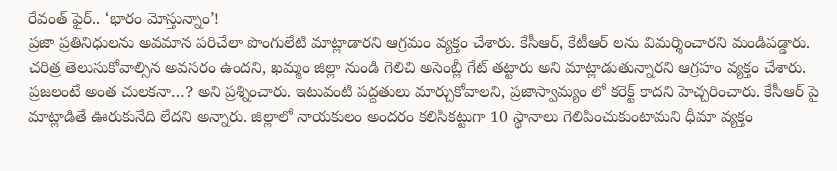రేవంత్ ఫైర్.. ‘భారం మోస్తున్నాం’!
ప్రజా ప్రతినిధులను అవమాన పరిచేలా పొంగులేటి మాట్లాడారని ఆగ్రమం వ్యక్తం చేశారు. కేసీఆర్, కేటీఆర్ లను విమర్శించారని మండిపడ్డారు. చరిత్ర తెలుసుకోవాల్సిన అవసరం ఉందని, ఖమ్మం జిల్లా నుండి గెలిచి అసెంబ్లీ గేట్ తట్టారు అని మాట్లాడుతున్నారని ఆగ్రహం వ్యక్తం చేశారు. ప్రజలంటే అంత చులకనా…? అని ప్రశ్నించారు. ఇటువంటి పద్దతులు మార్చుకోవాలని, ప్రజాస్వామ్యం లో కరెక్ట్ కాదని హెచ్చరించారు. కేసీఆర్ పై మాట్లాడితే ఊరుకునేది లేదని అన్నారు. జిల్లాలో నాయకులం అందరం కలిసికట్టుగా 10 స్థానాలు గెలిపించుకుంటామని ధీమా వ్యక్తం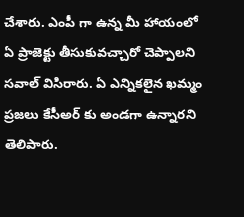చేశారు. ఎంపీ గా ఉన్న మీ హాయంలో ఏ ప్రాజెక్టు తీసుకువచ్చారో చెప్పాలని సవాల్ విసిరారు. ఏ ఎన్నికలైన ఖమ్మం ప్రజలు కేసీఅర్ కు అండగా ఉన్నారని తెలిపారు.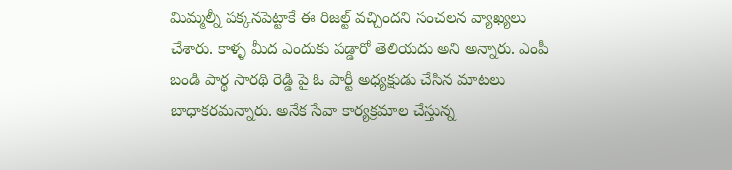మిమ్మల్నీ పక్కనపెట్టాకే ఈ రిజల్ట్ వచ్చిందని సంచలన వ్యాఖ్యలు చేశారు. కాళ్ళ మీద ఎందుకు పడ్డారో తెలియదు అని అన్నారు. ఎంపీ బండి పార్థ సారథి రెడ్డి పై ఓ పార్టీ అధ్యక్షుడు చేసిన మాటలు బాధాకరమన్నారు. అనేక సేవా కార్యక్రమాల చేస్తున్న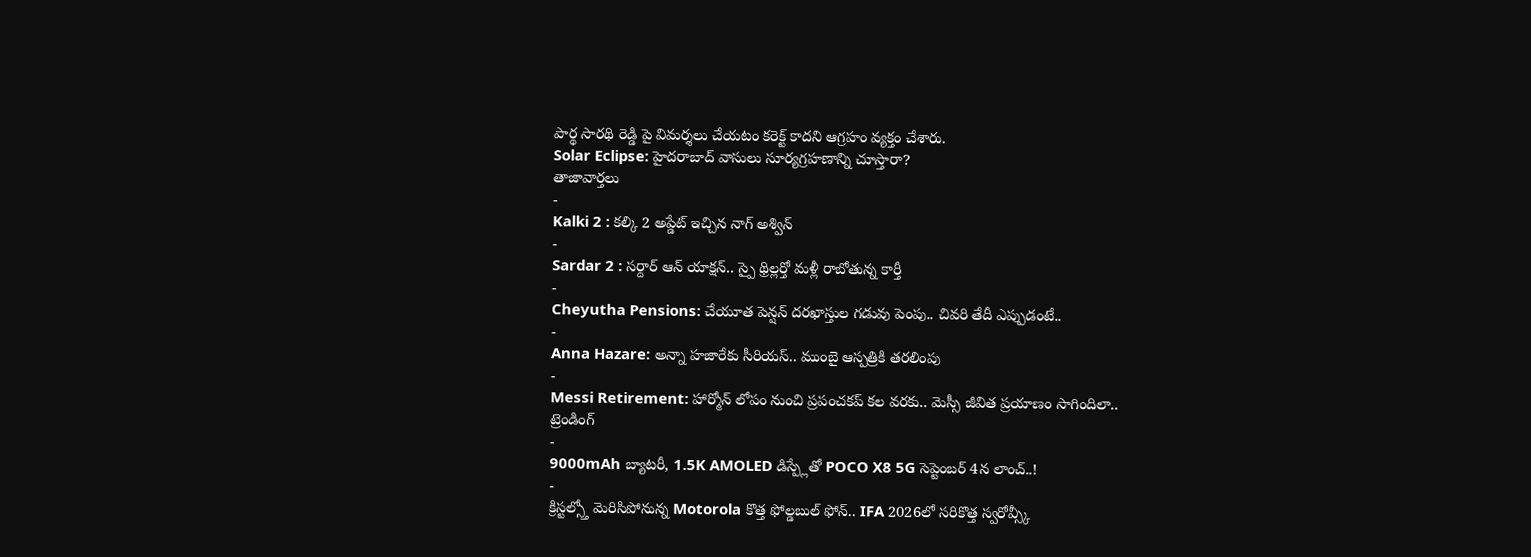పార్థ సారథి రెడ్డి పై విమర్శలు చేయటం కరెక్ట్ కాదని ఆగ్రహం వ్యక్తం చేశారు.
Solar Eclipse: హైదరాబాద్ వాసులు సూర్యగ్రహణాన్ని చూస్తారా?
తాజావార్తలు
-
Kalki 2 : కల్కి 2 అప్డేట్ ఇచ్చిన నాగ్ అశ్విన్
-
Sardar 2 : సర్దార్ ఆన్ యాక్షన్.. స్పై థ్రిల్లర్తో మళ్లీ రాబోతున్న కార్తీ
-
Cheyutha Pensions: చేయూత పెన్షన్ దరఖాస్తుల గడువు పెంపు.. చివరి తేదీ ఎప్పుడంటే..
-
Anna Hazare: అన్నా హజారేకు సీరియస్.. ముంబై ఆస్పత్రికి తరలింపు
-
Messi Retirement: హార్మోన్ లోపం నుంచి ప్రపంచకప్ కల వరకు.. మెస్సీ జీవిత ప్రయాణం సాగిందిలా..
ట్రెండింగ్
-
9000mAh బ్యాటరీ, 1.5K AMOLED డిస్ప్లేతో POCO X8 5G సెప్టెంబర్ 4న లాంచ్..!
-
క్రిస్టల్స్తో మెరిసిపోనున్న Motorola కొత్త ఫోల్డబుల్ ఫోన్.. IFA 2026లో సరికొత్త స్వరోవ్స్కీ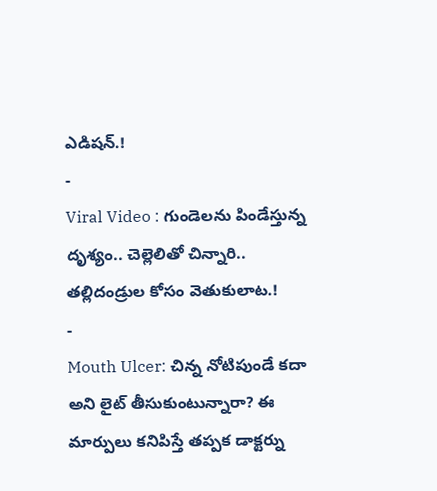ఎడిషన్.!
-
Viral Video : గుండెలను పిండేస్తున్న దృశ్యం.. చెల్లెలితో చిన్నారి.. తల్లిదండ్రుల కోసం వెతుకులాట.!
-
Mouth Ulcer: చిన్న నోటిపుండే కదా అని లైట్ తీసుకుంటున్నారా? ఈ మార్పులు కనిపిస్తే తప్పక డాక్టర్ను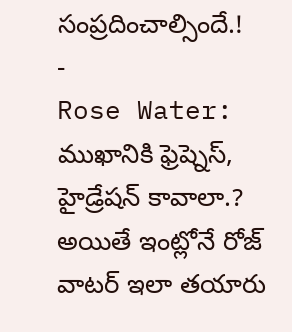సంప్రదించాల్సిందే.!
-
Rose Water: ముఖానికి ఫ్రెష్నెస్, హైడ్రేషన్ కావాలా.? అయితే ఇంట్లోనే రోజ్ వాటర్ ఇలా తయారు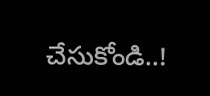చేసుకోండి..!